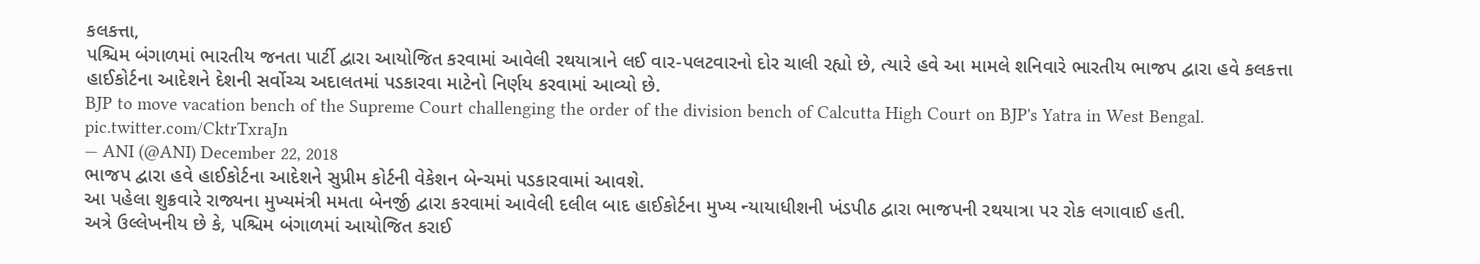કલકત્તા,
પશ્ચિમ બંગાળમાં ભારતીય જનતા પાર્ટી દ્વારા આયોજિત કરવામાં આવેલી રથયાત્રાને લઈ વાર-પલટવારનો દોર ચાલી રહ્યો છે, ત્યારે હવે આ મામલે શનિવારે ભારતીય ભાજપ દ્વારા હવે કલકત્તા હાઈકોર્ટના આદેશને દેશની સર્વોચ્ચ અદાલતમાં પડકારવા માટેનો નિર્ણય કરવામાં આવ્યો છે.
BJP to move vacation bench of the Supreme Court challenging the order of the division bench of Calcutta High Court on BJP's Yatra in West Bengal. pic.twitter.com/CktrTxraJn
— ANI (@ANI) December 22, 2018
ભાજપ દ્વારા હવે હાઈકોર્ટના આદેશને સુપ્રીમ કોર્ટની વેકેશન બેન્ચમાં પડકારવામાં આવશે.
આ પહેલા શુક્રવારે રાજ્યના મુખ્યમંત્રી મમતા બેનર્જી દ્વારા કરવામાં આવેલી દલીલ બાદ હાઈકોર્ટના મુખ્ય ન્યાયાધીશની ખંડપીઠ દ્વારા ભાજપની રથયાત્રા પર રોક લગાવાઈ હતી.
અત્રે ઉલ્લેખનીય છે કે, પશ્ચિમ બંગાળમાં આયોજિત કરાઈ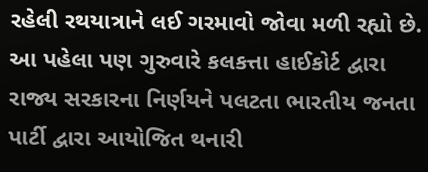રહેલી રથયાત્રાને લઈ ગરમાવો જોવા મળી રહ્યો છે. આ પહેલા પણ ગુરુવારે કલકત્તા હાઈકોર્ટ દ્વારા રાજ્ય સરકારના નિર્ણયને પલટતા ભારતીય જનતા પાર્ટી દ્વારા આયોજિત થનારી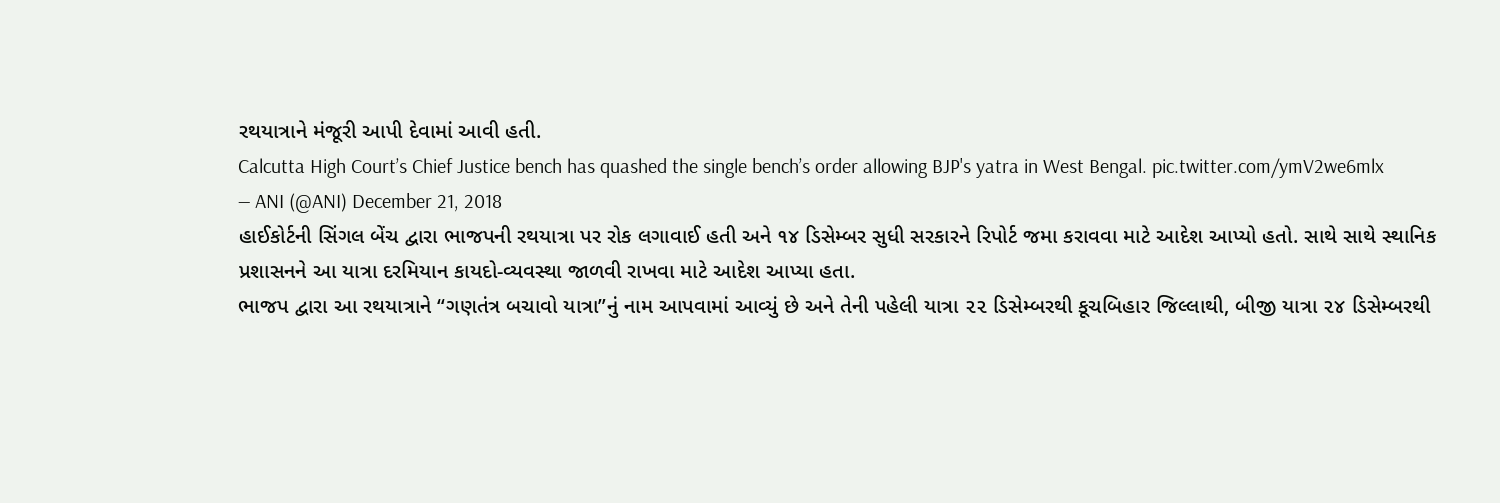રથયાત્રાને મંજૂરી આપી દેવામાં આવી હતી.
Calcutta High Court’s Chief Justice bench has quashed the single bench’s order allowing BJP's yatra in West Bengal. pic.twitter.com/ymV2we6mlx
— ANI (@ANI) December 21, 2018
હાઈકોર્ટની સિંગલ બેંચ દ્વારા ભાજપની રથયાત્રા પર રોક લગાવાઈ હતી અને ૧૪ ડિસેમ્બર સુધી સરકારને રિપોર્ટ જમા કરાવવા માટે આદેશ આપ્યો હતો. સાથે સાથે સ્થાનિક પ્રશાસનને આ યાત્રા દરમિયાન કાયદો-વ્યવસ્થા જાળવી રાખવા માટે આદેશ આપ્યા હતા.
ભાજપ દ્વારા આ રથયાત્રાને “ગણતંત્ર બચાવો યાત્રા”નું નામ આપવામાં આવ્યું છે અને તેની પહેલી યાત્રા ૨૨ ડિસેમ્બરથી કૂચબિહાર જિલ્લાથી, બીજી યાત્રા ૨૪ ડિસેમ્બરથી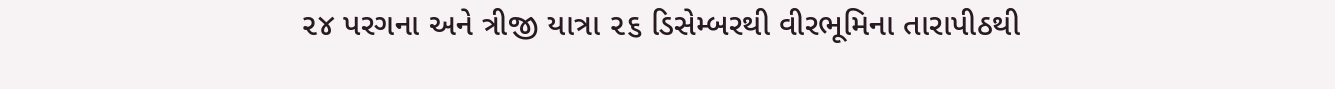૨૪ પરગના અને ત્રીજી યાત્રા ૨૬ ડિસેમ્બરથી વીરભૂમિના તારાપીઠથી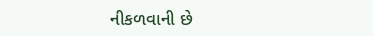નીકળવાની છે